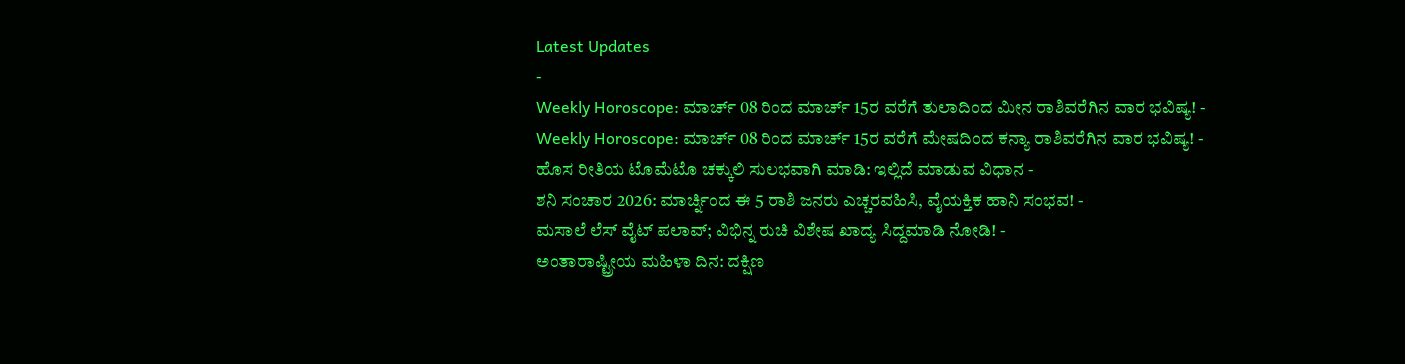Latest Updates
-
Weekly Horoscope: ಮಾರ್ಚ್ 08 ರಿಂದ ಮಾರ್ಚ್ 15ರ ವರೆಗೆ ತುಲಾದಿಂದ ಮೀನ ರಾಶಿವರೆಗಿನ ವಾರ ಭವಿಷ್ಯ! -
Weekly Horoscope: ಮಾರ್ಚ್ 08 ರಿಂದ ಮಾರ್ಚ್ 15ರ ವರೆಗೆ ಮೇಷದಿಂದ ಕನ್ಯಾ ರಾಶಿವರೆಗಿನ ವಾರ ಭವಿಷ್ಯ! -
ಹೊಸ ರೀತಿಯ ಟೊಮೆಟೊ ಚಕ್ಕುಲಿ ಸುಲಭವಾಗಿ ಮಾಡಿ: ಇಲ್ಲಿದೆ ಮಾಡುವ ವಿಧಾನ -
ಶನಿ ಸಂಚಾರ 2026: ಮಾರ್ಚ್ನಿಂದ ಈ 5 ರಾಶಿ ಜನರು ಎಚ್ಚರವಹಿಸಿ, ವೈಯಕ್ತಿಕ ಹಾನಿ ಸಂಭವ! -
ಮಸಾಲೆ ಲೆಸ್ ವೈಟ್ ಪಲಾವ್; ವಿಭಿನ್ನ ರುಚಿ ವಿಶೇಷ ಖಾದ್ಯ ಸಿದ್ದಮಾಡಿ ನೋಡಿ! -
ಅಂತಾರಾಷ್ಟ್ರೀಯ ಮಹಿಳಾ ದಿನ: ದಕ್ಷಿಣ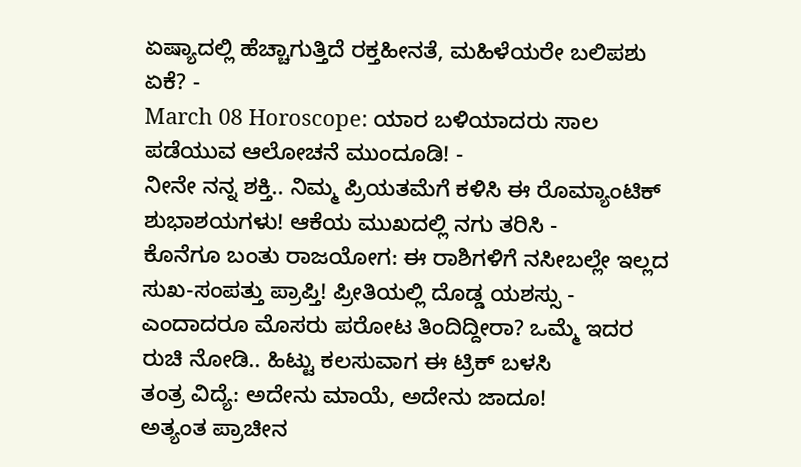ಏಷ್ಯಾದಲ್ಲಿ ಹೆಚ್ಚಾಗುತ್ತಿದೆ ರಕ್ತಹೀನತೆ, ಮಹಿಳೆಯರೇ ಬಲಿಪಶು ಏಕೆ? -
March 08 Horoscope: ಯಾರ ಬಳಿಯಾದರು ಸಾಲ ಪಡೆಯುವ ಆಲೋಚನೆ ಮುಂದೂಡಿ! -
ನೀನೇ ನನ್ನ ಶಕ್ತಿ.. ನಿಮ್ಮ ಪ್ರಿಯತಮೆಗೆ ಕಳಿಸಿ ಈ ರೊಮ್ಯಾಂಟಿಕ್ ಶುಭಾಶಯಗಳು! ಆಕೆಯ ಮುಖದಲ್ಲಿ ನಗು ತರಿಸಿ -
ಕೊನೆಗೂ ಬಂತು ರಾಜಯೋಗ: ಈ ರಾಶಿಗಳಿಗೆ ನಸೀಬಲ್ಲೇ ಇಲ್ಲದ ಸುಖ-ಸಂಪತ್ತು ಪ್ರಾಪ್ತಿ! ಪ್ರೀತಿಯಲ್ಲಿ ದೊಡ್ಡ ಯಶಸ್ಸು -
ಎಂದಾದರೂ ಮೊಸರು ಪರೋಟ ತಿಂದಿದ್ದೀರಾ? ಒಮ್ಮೆ ಇದರ ರುಚಿ ನೋಡಿ.. ಹಿಟ್ಟು ಕಲಸುವಾಗ ಈ ಟ್ರಿಕ್ ಬಳಸಿ
ತಂತ್ರ ವಿದ್ಯೆ: ಅದೇನು ಮಾಯೆ, ಅದೇನು ಜಾದೂ!
ಅತ್ಯಂತ ಪ್ರಾಚೀನ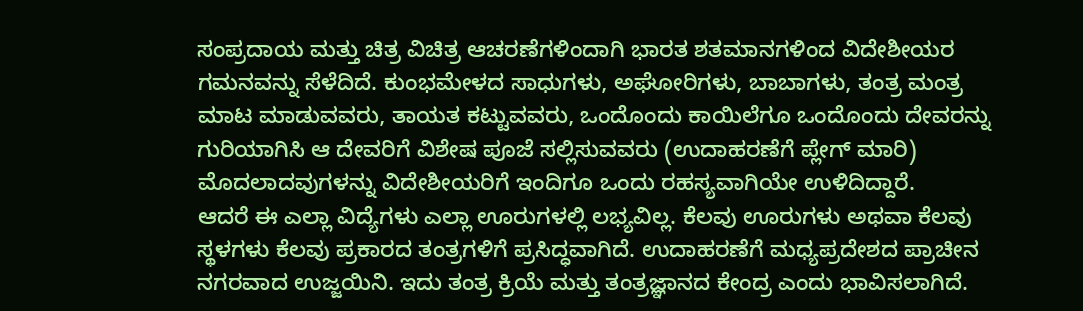ಸಂಪ್ರದಾಯ ಮತ್ತು ಚಿತ್ರ ವಿಚಿತ್ರ ಆಚರಣೆಗಳಿಂದಾಗಿ ಭಾರತ ಶತಮಾನಗಳಿಂದ ವಿದೇಶೀಯರ ಗಮನವನ್ನು ಸೆಳೆದಿದೆ. ಕುಂಭಮೇಳದ ಸಾಧುಗಳು, ಅಘೋರಿಗಳು, ಬಾಬಾಗಳು, ತಂತ್ರ ಮಂತ್ರ ಮಾಟ ಮಾಡುವವರು, ತಾಯತ ಕಟ್ಟುವವರು, ಒಂದೊಂದು ಕಾಯಿಲೆಗೂ ಒಂದೊಂದು ದೇವರನ್ನು ಗುರಿಯಾಗಿಸಿ ಆ ದೇವರಿಗೆ ವಿಶೇಷ ಪೂಜೆ ಸಲ್ಲಿಸುವವರು (ಉದಾಹರಣೆಗೆ ಪ್ಲೇಗ್ ಮಾರಿ) ಮೊದಲಾದವುಗಳನ್ನು ವಿದೇಶೀಯರಿಗೆ ಇಂದಿಗೂ ಒಂದು ರಹಸ್ಯವಾಗಿಯೇ ಉಳಿದಿದ್ದಾರೆ.
ಆದರೆ ಈ ಎಲ್ಲಾ ವಿದ್ಯೆಗಳು ಎಲ್ಲಾ ಊರುಗಳಲ್ಲಿ ಲಭ್ಯವಿಲ್ಲ. ಕೆಲವು ಊರುಗಳು ಅಥವಾ ಕೆಲವು ಸ್ಥಳಗಳು ಕೆಲವು ಪ್ರಕಾರದ ತಂತ್ರಗಳಿಗೆ ಪ್ರಸಿದ್ಧವಾಗಿದೆ. ಉದಾಹರಣೆಗೆ ಮಧ್ಯಪ್ರದೇಶದ ಪ್ರಾಚೀನ ನಗರವಾದ ಉಜ್ಜಯಿನಿ. ಇದು ತಂತ್ರ ಕ್ರಿಯೆ ಮತ್ತು ತಂತ್ರಜ್ಞಾನದ ಕೇಂದ್ರ ಎಂದು ಭಾವಿಸಲಾಗಿದೆ.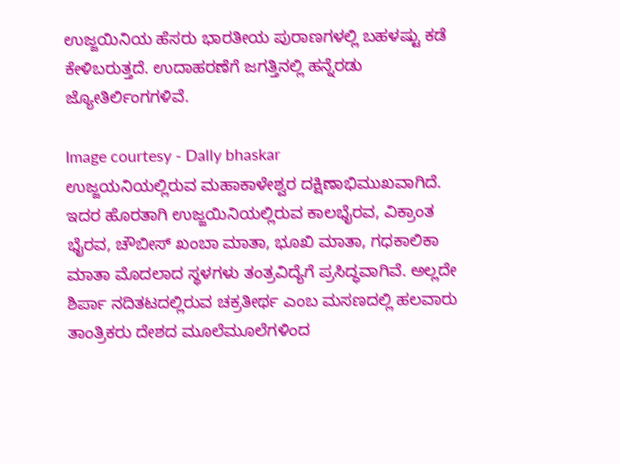ಉಜ್ಜಯಿನಿಯ ಹೆಸರು ಭಾರತೀಯ ಪುರಾಣಗಳಲ್ಲಿ ಬಹಳಷ್ಟು ಕಡೆ ಕೇಳಿಬರುತ್ತದೆ. ಉದಾಹರಣೆಗೆ ಜಗತ್ತಿನಲ್ಲಿ ಹನ್ನೆರಡು ಜ್ಯೋತಿರ್ಲಿಂಗಗಳಿವೆ.

Image courtesy - Dally bhaskar
ಉಜ್ಜಯನಿಯಲ್ಲಿರುವ ಮಹಾಕಾಳೇಶ್ವರ ದಕ್ಷಿಣಾಭಿಮುಖವಾಗಿದೆ. ಇದರ ಹೊರತಾಗಿ ಉಜ್ಜಯಿನಿಯಲ್ಲಿರುವ ಕಾಲಭೈರವ, ವಿಕ್ರಾಂತ ಭೈರವ, ಚೌಬೀಸ್ ಖಂಬಾ ಮಾತಾ, ಭೂಖಿ ಮಾತಾ, ಗಧಕಾಲಿಕಾ ಮಾತಾ ಮೊದಲಾದ ಸ್ಥಳಗಳು ತಂತ್ರವಿದ್ಯೆಗೆ ಪ್ರಸಿದ್ಧವಾಗಿವೆ. ಅಲ್ಲದೇ ಶಿರ್ಪಾ ನದಿತಟದಲ್ಲಿರುವ ಚಕ್ರತೀರ್ಥ ಎಂಬ ಮಸಣದಲ್ಲಿ ಹಲವಾರು ತಾಂತ್ರಿಕರು ದೇಶದ ಮೂಲೆಮೂಲೆಗಳಿಂದ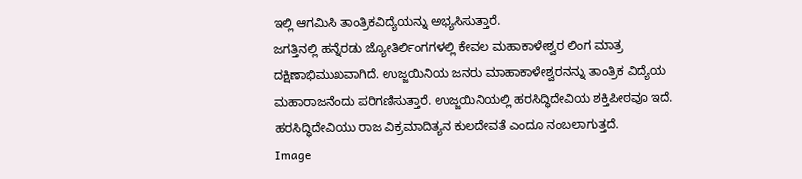ಇಲ್ಲಿ ಆಗಮಿಸಿ ತಾಂತ್ರಿಕವಿದ್ಯೆಯನ್ನು ಅಭ್ಯಸಿಸುತ್ತಾರೆ.
ಜಗತ್ತಿನಲ್ಲಿ ಹನ್ನೆರಡು ಜ್ಯೋತಿರ್ಲಿಂಗಗಳಲ್ಲಿ ಕೇವಲ ಮಹಾಕಾಳೇಶ್ವರ ಲಿಂಗ ಮಾತ್ರ ದಕ್ಷಿಣಾಭಿಮುಖವಾಗಿದೆ. ಉಜ್ಜಯಿನಿಯ ಜನರು ಮಾಹಾಕಾಳೇಶ್ವರನನ್ನು ತಾಂತ್ರಿಕ ವಿದ್ಯೆಯ ಮಹಾರಾಜನೆಂದು ಪರಿಗಣಿಸುತ್ತಾರೆ. ಉಜ್ಜಯಿನಿಯಲ್ಲಿ ಹರಸಿದ್ಧಿದೇವಿಯ ಶಕ್ತಿಪೀಠವೂ ಇದೆ. ಹರಸಿದ್ಧಿದೇವಿಯು ರಾಜ ವಿಕ್ರಮಾದಿತ್ಯನ ಕುಲದೇವತೆ ಎಂದೂ ನಂಬಲಾಗುತ್ತದೆ.
Image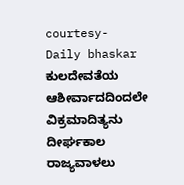courtesy- Daily bhaskar
ಕುಲದೇವತೆಯ ಆಶೀರ್ವಾದದಿಂದಲೇ ವಿಕ್ರಮಾದಿತ್ಯನು ದೀರ್ಘಕಾಲ ರಾಜ್ಯವಾಳಲು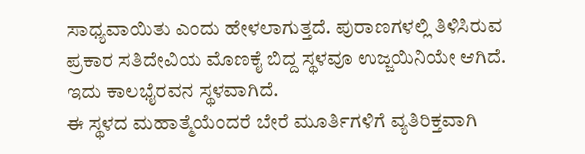ಸಾಧ್ಯವಾಯಿತು ಎಂದು ಹೇಳಲಾಗುತ್ತದೆ. ಪುರಾಣಗಳಲ್ಲಿ ತಿಳಿಸಿರುವ ಪ್ರಕಾರ ಸತಿದೇವಿಯ ಮೊಣಕೈ ಬಿದ್ದ ಸ್ಥಳವೂ ಉಜ್ಜಯಿನಿಯೇ ಆಗಿದೆ. ಇದು ಕಾಲಭೈರವನ ಸ್ಥಳವಾಗಿದೆ.
ಈ ಸ್ಥಳದ ಮಹಾತ್ಮೆಯೆಂದರೆ ಬೇರೆ ಮೂರ್ತಿಗಳಿಗೆ ವ್ಯತಿರಿಕ್ತವಾಗಿ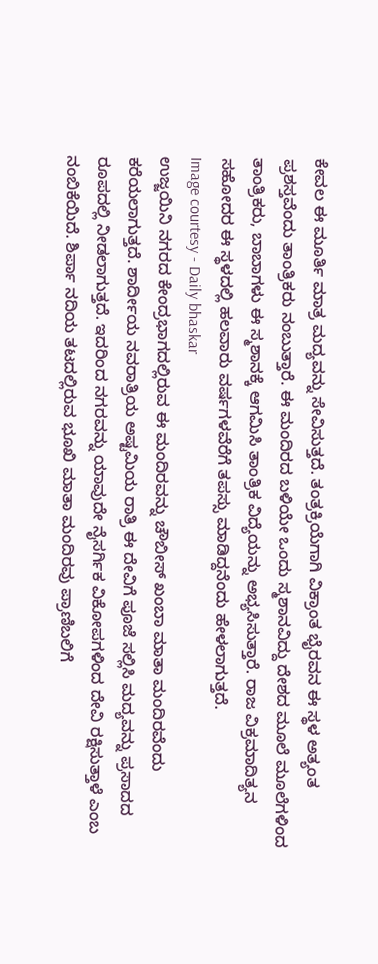ಕೇವಲ ಈ ಮೂರ್ತಿ ಮಾತ್ರ ಮದ್ಯವನ್ನು ಸೇವಿಸುತ್ತದೆ. ತಂತ್ರಕ್ರಿಯೆಗಾಗಿ ವಿಕ್ರಾಂತ ಭೈರವನ ಈ ಸ್ಥಳ ಅತ್ಯಂತ ಪ್ರಶಸ್ತವೆಂದು ತಾಂತ್ರಿಕರು ನಂಬುತ್ತಾರೆ. ಈ ಮಂದಿರದ ಬಳಿಯೇ ಒಂದು ಸ್ಮಶಾನವಿದ್ದು ದೇಶದ ಮೂಲೆ ಮೂಲೆಗಳಿಂದ ತಾಂತ್ರಿಕರು, ಬಾಬಾಗಳು ಈ ಸ್ಮಶಾನಕ್ಕೆ ಆಗಮಿಸಿ ತಾಂತ್ರಿಕ ವಿದ್ಯೆಯನ್ನು ಅಭ್ಯಸಿಸುತ್ತಾರೆ. ರಾಜ ವಿಕ್ರಮಾದಿತ್ಯನ ಸಹೋದರ ಈ ಸ್ಥಳದಲ್ಲಿ ಹಲವಾರು ವರ್ಷಗಳವೆರೆಗೆ ತಪಸ್ಸು ಮಾಡಿದ್ದನೆಂದು ಹೇಳಲಾಗುತ್ತದೆ.
Image courtesy - Daily bhaskar
ಉಜ್ಜಯಿನಿ ನಗರದ ಕೇಂದ್ರಭಾಗದಲ್ಲಿರುವ ಈ ಮಂದಿರವನ್ನು ಚೌಬೀಸ್ ಖಂಬಾ ಮಾತಾ ಮಂದಿರವೆಂದು ಕರೆಯಲಾಗುತ್ತದೆ. ಶಾರ್ದೀಯ ನವರಾತ್ರಿಯ ಅಷ್ಟಮಿಯ ರಾತ್ರಿ ಈ ದೇವಿಗೆ ಪೂಜೆ ಸಲ್ಲಿಸಿ ಮದ್ಯವನ್ನು ಪ್ರಸಾದದ ರೂಪದಲ್ಲಿ ನೀಡಲಾಗುತ್ತದೆ. ಇದರಿಂದ ನಗರವನ್ನು ಯಾವುದೇ ನೈಸರ್ಗಿಕ ವಿಕೋಪಗಳಿಂದ ದೇವಿ ರಕ್ಷಿಸುತ್ತಾಳೆ ಎಂಬ ನಂಬಿಕೆಯಿದೆ. ಶಿರ್ಪಾ ನದಿಯ ತಟದಲ್ಲಿರುವ ಭೂಖಿ ಮಾತಾ ಮಂದಿರವು ಪ್ರಾಣಿಬಲಿಗೆ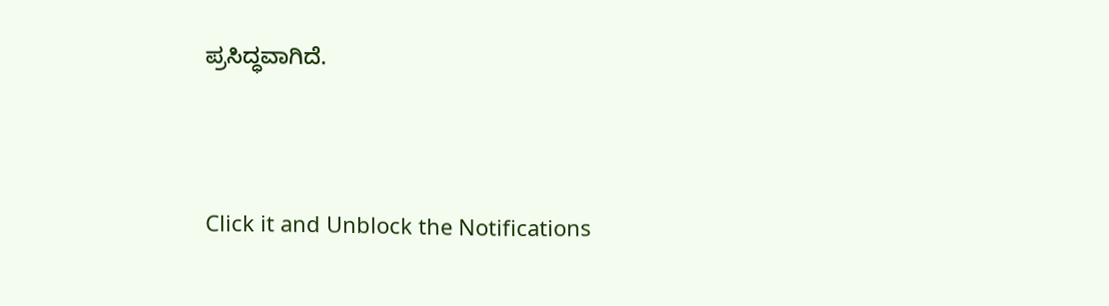ಪ್ರಸಿದ್ಧವಾಗಿದೆ.



Click it and Unblock the Notifications